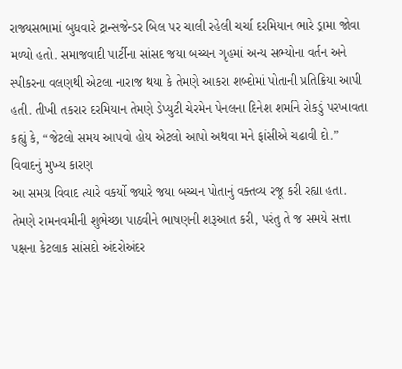રાજ્યસભામાં બુધવારે ટ્રાન્સજેન્ડર બિલ પર ચાલી રહેલી ચર્ચા દરમિયાન ભારે ડ્રામા જોવા મળ્યો હતો. સમાજવાદી પાર્ટીના સાંસદ જયા બચ્ચન ગૃહમાં અન્ય સભ્યોના વર્તન અને સ્પીકરના વલણથી એટલા નારાજ થયા કે તેમણે આકરા શબ્દોમાં પોતાની પ્રતિક્રિયા આપી હતી. તીખી તકરાર દરમિયાન તેમણે ડેપ્યુટી ચેરમેન પેનલના દિનેશ શર્માને રોકડું પરખાવતા કહ્યું કે, “જેટલો સમય આપવો હોય એટલો આપો અથવા મને ફાંસીએ ચઢાવી દો.”
વિવાદનું મુખ્ય કારણ
આ સમગ્ર વિવાદ ત્યારે વકર્યો જ્યારે જયા બચ્ચન પોતાનું વક્તવ્ય રજૂ કરી રહ્યા હતા. તેમણે રામનવમીની શુભેચ્છા પાઠવીને ભાષણની શરૂઆત કરી, પરંતુ તે જ સમયે સત્તા પક્ષના કેટલાક સાંસદો અંદરોઅંદર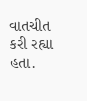વાતચીત કરી રહ્યા હતા.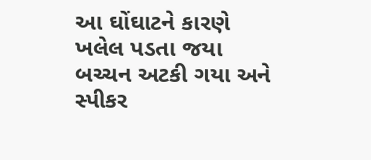આ ઘોંઘાટને કારણે ખલેલ પડતા જયા બચ્ચન અટકી ગયા અને સ્પીકર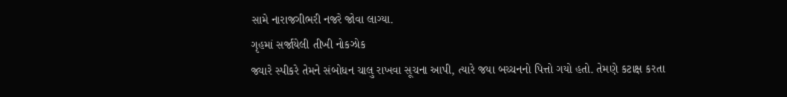સામે નારાજગીભરી નજરે જોવા લાગ્યા.
ગૃહમાં સર્જાયેલી તીખી નોકઝોક
જ્યારે સ્પીકરે તેમને સંબોધન ચાલુ રાખવા સૂચના આપી, ત્યારે જયા બચ્ચનનો પિત્તો ગયો હતો. તેમણે કટાક્ષ કરતા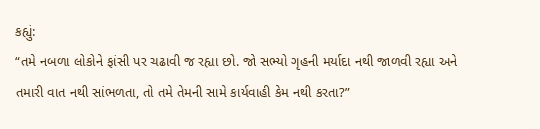કહ્યું:
“તમે નબળા લોકોને ફાંસી પર ચઢાવી જ રહ્યા છો. જો સભ્યો ગૃહની મર્યાદા નથી જાળવી રહ્યા અને તમારી વાત નથી સાંભળતા, તો તમે તેમની સામે કાર્યવાહી કેમ નથી કરતા?”